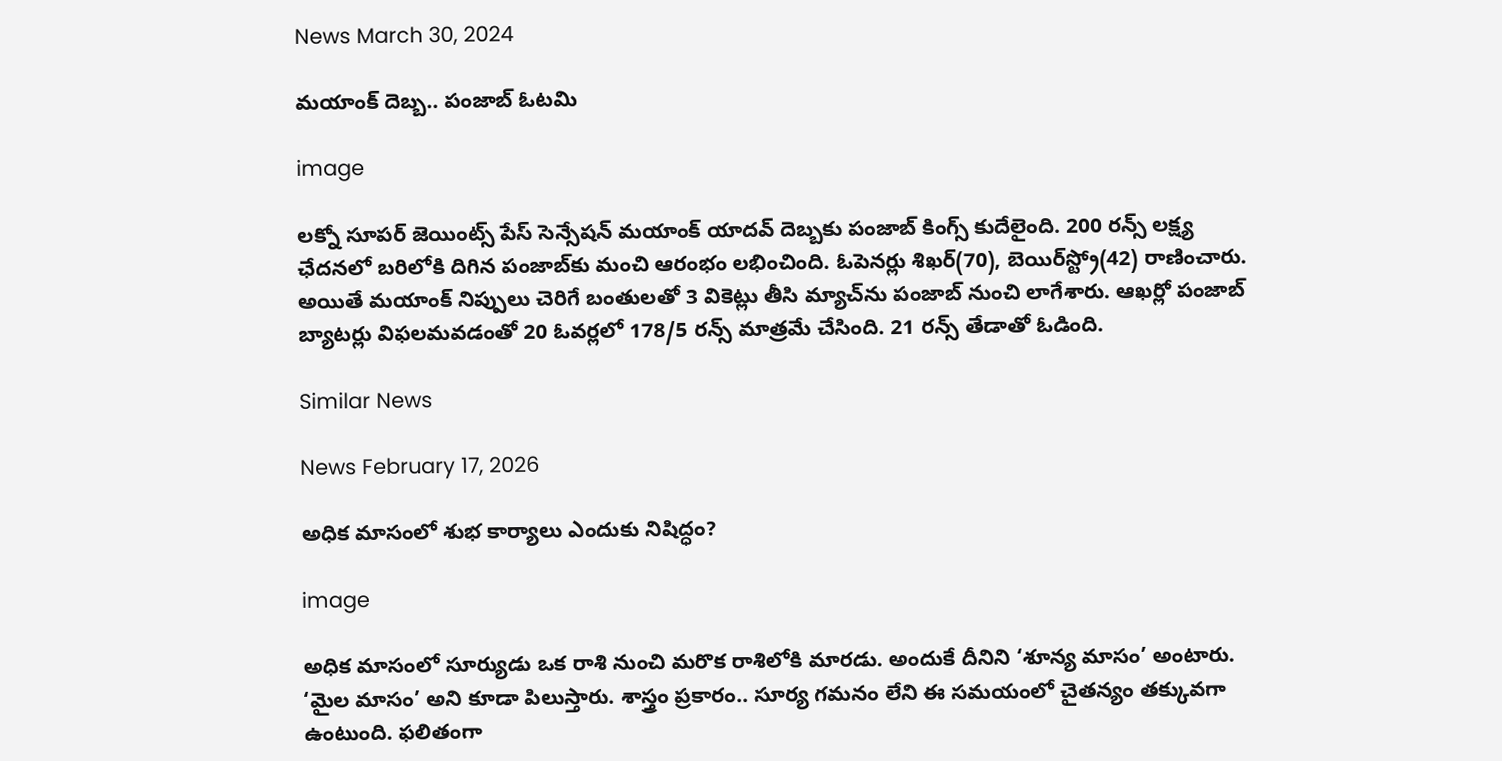News March 30, 2024

మయాంక్ దెబ్బ.. పంజాబ్ ఓటమి

image

లక్నో సూపర్ జెయింట్స్ పేస్ సెన్సేషన్ మయాంక్ యాదవ్ దెబ్బకు పంజాబ్ కింగ్స్ కుదేలైంది. 200 రన్స్ లక్ష్య ఛేదనలో బరిలోకి దిగిన పంజాబ్‌కు మంచి ఆరంభం లభించింది. ఓపెనర్లు శిఖర్(70), బెయిర్‌స్ట్రో(42) రాణించారు. అయితే మయాంక్ నిప్పులు చెరిగే బంతులతో 3 వికెట్లు తీసి మ్యాచ్‌ను పంజాబ్ నుంచి లాగేశారు. ఆఖర్లో పంజాబ్ బ్యాటర్లు విఫలమవడంతో 20 ఓవర్లలో 178/5 రన్స్ మాత్రమే చేసింది. 21 రన్స్ తేడాతో ఓడింది.

Similar News

News February 17, 2026

అధిక మాసంలో శుభ కార్యాలు ఎందుకు నిషిద్ధం?

image

అధిక మాసంలో సూర్యుడు ఒక రాశి నుంచి మరొక రాశిలోకి మారడు. అందుకే దీనిని ‘శూన్య మాసం’ అంటారు. ‘మైల మాసం’ అని కూడా పిలుస్తారు. శాస్త్రం ప్రకారం.. సూర్య గమనం లేని ఈ సమయంలో చైతన్యం తక్కువగా ఉంటుంది. ఫలితంగా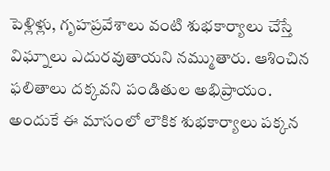పెళ్లిళ్లు, గృహప్రవేశాలు వంటి శుభకార్యాలు చేస్తే విఘ్నాలు ఎదురవుతాయని నమ్ముతారు. ఆశించిన ఫలితాలు దక్కవని పండితుల అభిప్రాయం. అందుకే ఈ మాసంలో లౌకిక శుభకార్యాలు పక్కన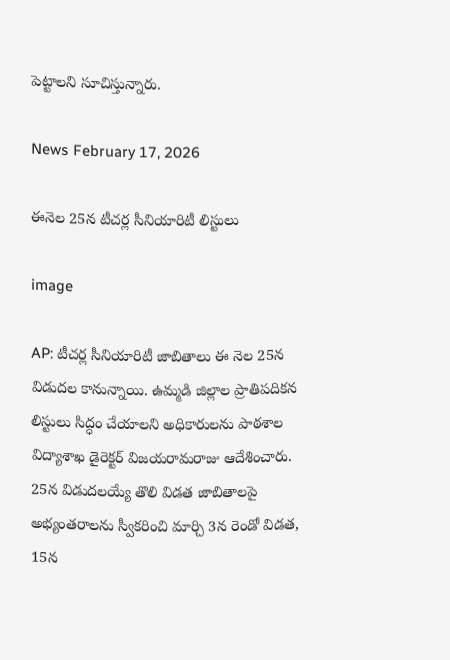పెట్టాలని సూచిస్తున్నారు.

News February 17, 2026

ఈనెల 25న టీచర్ల సీనియారిటీ లిస్టులు

image

AP: టీచర్ల సీనియారిటీ జాబితాలు ఈ నెల 25న విడుదల కానున్నాయి. ఉమ్మడి జిల్లాల ప్రాతిపదికన లిస్టులు సిద్ధం చేయాలని అధికారులను పాఠశాల విద్యాశాఖ డైరెక్టర్ విజయరామరాజు ఆదేశించారు. 25న విడుదలయ్యే తొలి విడత జాబితాలపై అభ్యంతరాలను స్వీకరించి మార్చి 3న రెండో విడత, 15న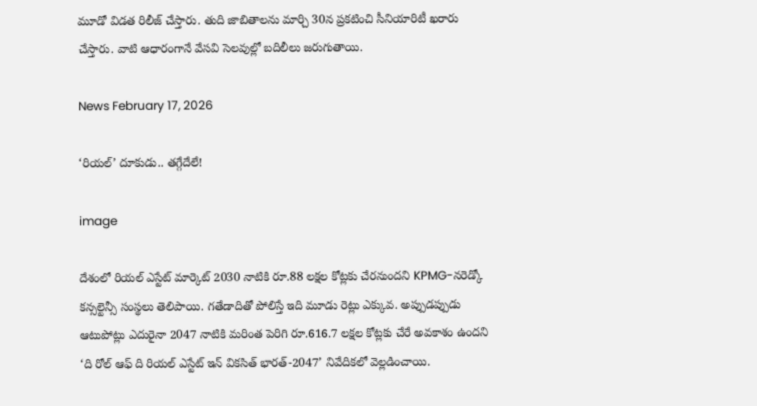మూడో విడత రిలీజ్ చేస్తారు. తుది జాబితాలను మార్చి 30న ప్రకటించి సీనియారిటీ ఖరారు చేస్తారు. వాటి ఆధారంగానే వేసవి సెలవుల్లో బదిలీలు జరుగుతాయి.

News February 17, 2026

‘రియల్’ దూకుడు.. తగ్గేదేలే!

image

దేశంలో రియల్ ఎస్టేట్ మార్కెట్ 2030 నాటికి రూ.88 లక్షల కోట్లకు చేరనుందని KPMG-నరెడ్కో కన్సల్టెన్సీ సంస్థలు తెలిపాయి. గతేడాదితో పోలిస్తే ఇది మూడు రెట్లు ఎక్కువ. అప్పుడప్పుడు ఆటుపోట్లు ఎదురైనా 2047 నాటికి మరింత పెరిగి రూ.616.7 లక్షల కోట్లకు చేరే అవకాశం ఉందని ‘ది రోల్ ఆఫ్ ది రియల్ ఎస్టేట్ ఇన్ వికసిత్ భారత్-2047’ నివేదికలో వెల్లడించాయి.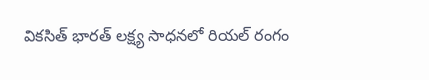వికసిత్ భారత్ లక్ష్య సాధనలో రియల్ రంగం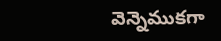వెన్నెముకగా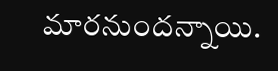మారనుందన్నాయి.